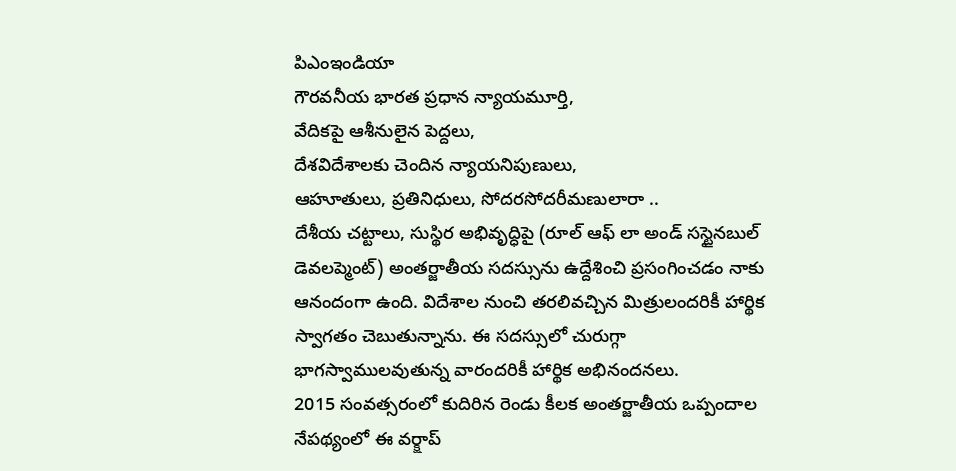పిఎంఇండియా
గౌరవనీయ భారత ప్రధాన న్యాయమూర్తి,
వేదికపై ఆశీనులైన పెద్దలు,
దేశవిదేశాలకు చెందిన న్యాయనిపుణులు,
ఆహూతులు, ప్రతినిధులు, సోదరసోదరీమణులారా ..
దేశీయ చట్టాలు, సుస్థిర అభివృద్ధిపై (రూల్ ఆఫ్ లా అండ్ సస్టైనబుల్ డెవలప్మెంట్) అంతర్జాతీయ సదస్సును ఉద్దేశించి ప్రసంగించడం నాకు ఆనందంగా ఉంది. విదేశాల నుంచి తరలివచ్చిన మిత్రులందరికీ హార్థిక స్వాగతం చెబుతున్నాను. ఈ సదస్సులో చురుగ్గా భాగస్వాములవుతున్న వారందరికీ హార్థిక అభినందనలు.
2015 సంవత్సరంలో కుదిరిన రెండు కీలక అంతర్జాతీయ ఒప్పందాల నేపథ్యంలో ఈ వర్క్షాప్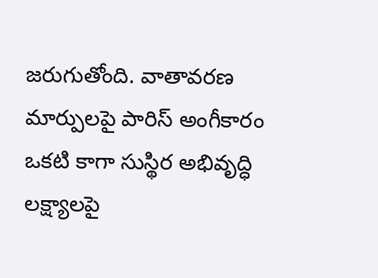జరుగుతోంది. వాతావరణ మార్పులపై పారిస్ అంగీకారం ఒకటి కాగా సుస్థిర అభివృద్ధి లక్ష్యాలపై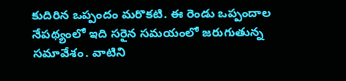కుదిరిన ఒప్పందం మరొకటి. ఈ రెండు ఒప్పందాల నేపథ్యంలో ఇది సరైన సమయంలో జరుగుతున్న సమావేశం. వాటిని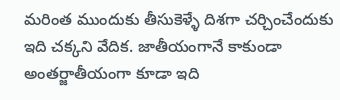మరింత ముందుకు తీసుకెళ్ళే దిశగా చర్చించేందుకు ఇది చక్కని వేదిక. జాతీయంగానే కాకుండా అంతర్జాతీయంగా కూడా ఇది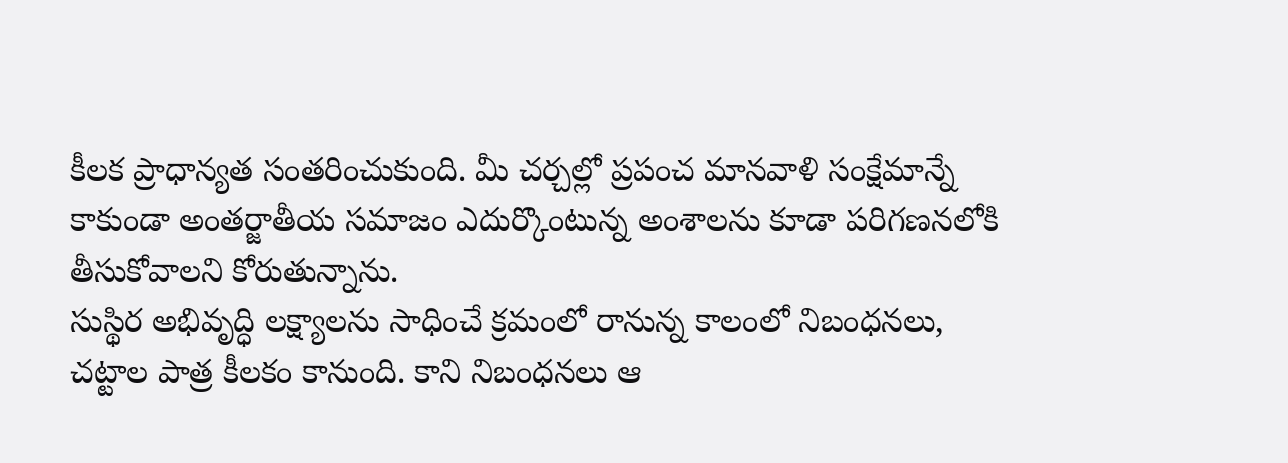కీలక ప్రాధాన్యత సంతరించుకుంది. మీ చర్చల్లో ప్రపంచ మానవాళి సంక్షేమాన్నే కాకుండా అంతర్జాతీయ సమాజం ఎదుర్కొంటున్న అంశాలను కూడా పరిగణనలోకి తీసుకోవాలని కోరుతున్నాను.
సుస్థిర అభివృద్ధి లక్ష్యాలను సాధించే క్రమంలో రానున్న కాలంలో నిబంధనలు, చట్టాల పాత్ర కీలకం కానుంది. కాని నిబంధనలు ఆ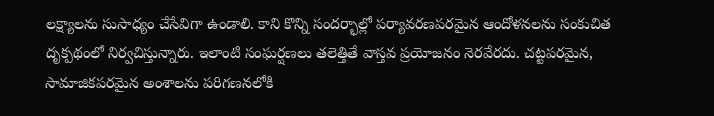లక్ష్యాలను సుసాధ్యం చేసేవిగా ఉండాలి. కాని కొన్ని సందర్భాల్లో పర్యావరణపరమైన ఆందోళనలను సంకుచిత దృక్పథంలో నిర్వచిస్తున్నారు. ఇలాంటి సంఘర్షణలు తలెత్తితే వాస్తవ ప్రయోజనం నెరవేరదు. చట్టపరమైన, సామాజికపరమైన అంశాలను పరిగణనలోకి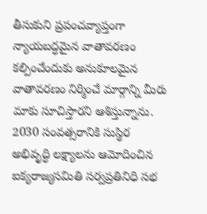తీసుకుని ప్రపంచవ్యాప్తంగా న్యాయబద్ధమైన వాతావరణం కల్పించేందుకు అనుకూలమైన వాతావరణం నిర్మించే మార్గాన్ని మీరు మాకు సూచిస్తారని ఆశిస్తున్నాను.
2030 సంవత్సరానికి సుస్థిర అభివృద్ధి లక్ష్యాలను ఆమోదించిన ఐక్యరాజ్యసమితి సర్వప్రతినిధి సభ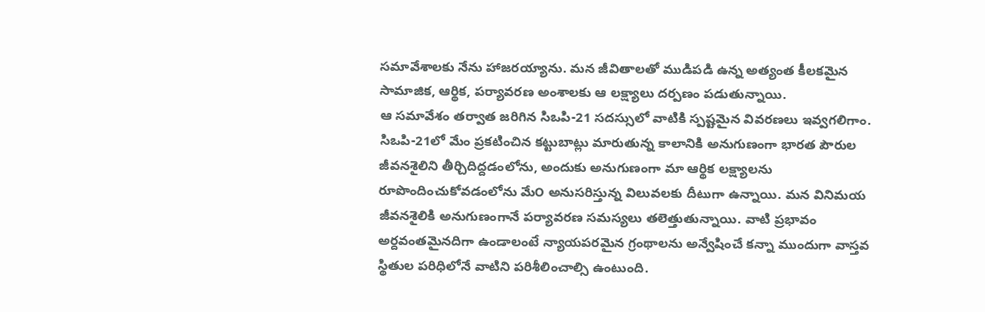సమావేశాలకు నేను హాజరయ్యాను. మన జీవితాలతో ముడిపడి ఉన్న అత్యంత కీలకమైన సామాజిక, ఆర్థిక, పర్యావరణ అంశాలకు ఆ లక్ష్యాలు దర్పణం పడుతున్నాయి.
ఆ సమావేశం తర్వాత జరిగిన సిఒపి-21 సదస్సులో వాటికి స్పష్టమైన వివరణలు ఇవ్వగలిగాం. సిఒపి-21లో మేం ప్రకటించిన కట్టుబాట్లు మారుతున్న కాలానికి అనుగుణంగా భారత పౌరుల జీవనశైలిని తీర్చిదిద్దడంలోను, అందుకు అనుగుణంగా మా ఆర్థిక లక్ష్యాలను రూపొందించుకోవడంలోను మే౦ అనుసరిస్తున్న విలువలకు దీటుగా ఉన్నాయి. మన వినిమయ జీవనశైలికి అనుగుణంగానే పర్యావరణ సమస్యలు తలెత్తుతున్నాయి. వాటి ప్రభావం అర్దవంతమైనదిగా ఉండాలంటే న్యాయపరమైన గ్రంథాలను అన్వేషించే కన్నా ముందుగా వాస్తవ స్థితుల పరిధిలోనే వాటిని పరిశీలించాల్సి ఉంటుంది.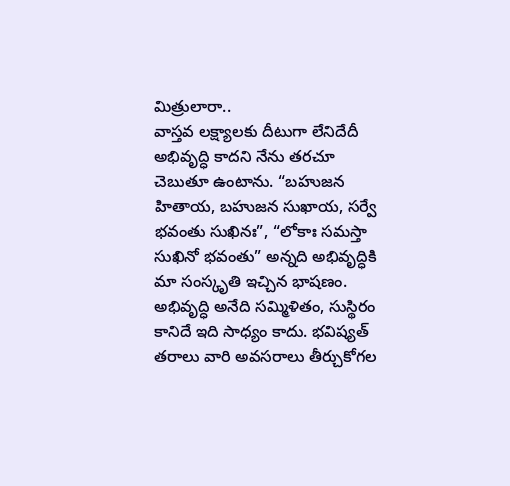మిత్రులారా..
వాస్తవ లక్ష్యాలకు దీటుగా లేనిదేదీ అభివృద్ధి కాదని నేను తరచూ చెబుతూ ఉంటాను. “బహుజన హితాయ, బహుజన సుఖాయ, సర్వే భవంతు సుఖినః”, “లోకాః సమస్తా సుఖినో భవంతు” అన్నది అభివృద్ధికి మా సంస్కృతి ఇచ్చిన భాషణం. అభివృద్ధి అనేది సమ్మిళితం, సుస్థిరం కానిదే ఇది సాధ్యం కాదు. భవిష్యత్ తరాలు వారి అవసరాలు తీర్చుకోగల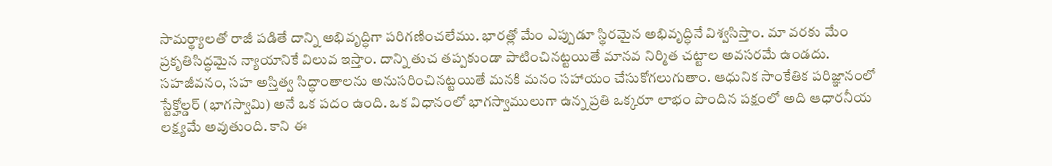సామర్థ్యాలతో రాజీ పడితే దాన్ని అభివృద్ధిగా పరిగణించలేము. భారత్లో మేం ఎప్పుడూ స్థిరమైన అభివృద్ధినే విశ్వసిస్తాం. మా వరకు మేం ప్రకృతిసిద్ధమైన న్యాయానికే విలువ ఇస్తాం. దాన్ని తుచ తప్పకుండా పాటించినట్టయితే మానవ నిర్మిత చట్టాల అవసరమే ఉండదు.
సహజీవనం, సహ అస్తిత్వ సిద్ధాంతాలను అనుసరించినట్టయితే మనకి మనం సహాయం చేసుకోగలుగుతాం. ఆధునిక సాంకేతిక పరిజ్ఞానంలో స్టేక్హోల్డర్ (భాగస్వామి) అనే ఒక పదం ఉంది. ఒక విధానంలో భాగస్వాములుగా ఉన్న ప్రతి ఒక్కరూ లాభం పొందిన పక్షంలో అది ఆధారనీయ లక్ష్యమే అవుతుంది. కాని ఈ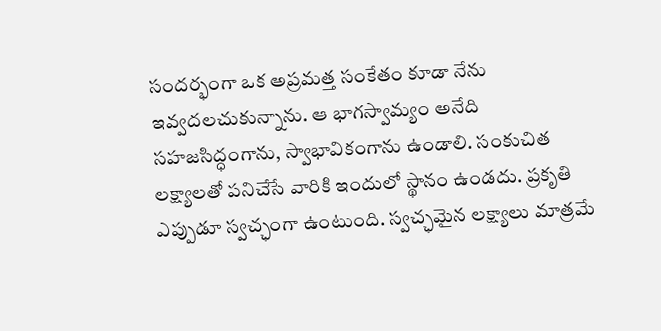సందర్భంగా ఒక అప్రమత్త సంకేతం కూడా నేను ఇవ్వదలచుకున్నాను. ఆ భాగస్వామ్యం అనేది సహజసిద్ధంగాను, స్వాభావికంగాను ఉండాలి. సంకుచిత లక్ష్యాలతో పనిచేసే వారికి ఇందులో స్థానం ఉండదు. ప్రకృతి ఎప్పుడూ స్వచ్ఛంగా ఉంటుంది. స్వచ్ఛమైన లక్ష్యాలు మాత్రమే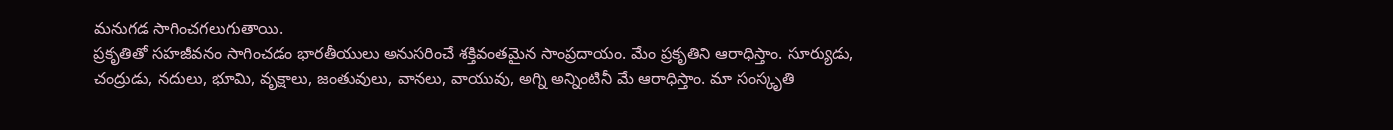మనుగడ సాగించగలుగుతాయి.
ప్రకృతితో సహజీవనం సాగించడం భారతీయులు అనుసరించే శక్తివంతమైన సాంప్రదాయం. మేం ప్రకృతిని ఆరాధిస్తాం. సూర్యుడు, చంద్రుడు, నదులు, భూమి, వృక్షాలు, జంతువులు, వానలు, వాయువు, అగ్ని అన్నింటినీ మే ఆరాధిస్తాం. మా సంస్కృతి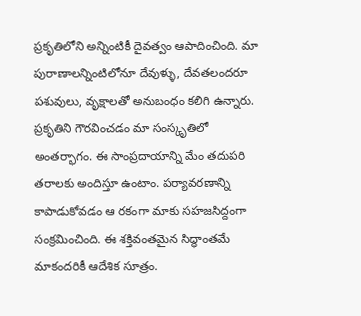ప్రకృతిలోని అన్నింటికీ దైవత్వం ఆపాదించింది. మా పురాణాలన్నింటిలోనూ దేవుళ్ళు, దేవతలందరూ పశువులు, వృక్షాలతో అనుబంధం కలిగి ఉన్నారు. ప్రకృతిని గౌరవించడం మా సంస్కృతిలో అంతర్భాగం. ఈ సాంప్రదాయాన్ని మేం తదుపరి తరాలకు అందిస్తూ ఉంటాం. పర్యావరణాన్ని కాపాడుకోవడం ఆ రకంగా మాకు సహజసిద్దంగా సంక్రమించింది. ఈ శక్తివంతమైన సిద్ధాంతమే మాకందరికీ ఆదేశిక సూత్రం.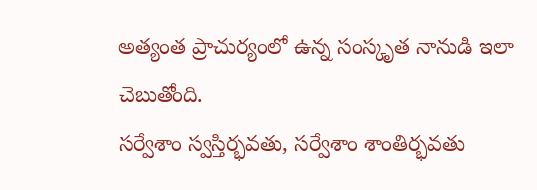అత్యంత ప్రాచుర్యంలో ఉన్న సంస్కృత నానుడి ఇలా చెబుతోంది.
సర్వేశాం స్వస్తిర్భవతు, సర్వేశాం శాంతిర్భవతు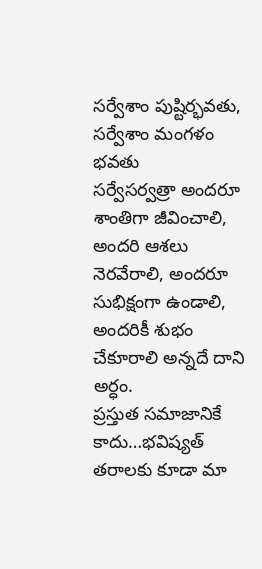సర్వేశాం పుష్టిర్భవతు, సర్వేశాం మంగళం భవతు
సర్వేసర్వత్రా అందరూ శాంతిగా జీవించాలి, అందరి ఆశలు నెరవేరాలి, అందరూ సుభిక్షంగా ఉండాలి, అందరికీ శుభం చేకూరాలి అన్నదే దాని అర్ధం.
ప్రస్తుత సమాజానికే కాదు…భవిష్యత్ తరాలకు కూడా మా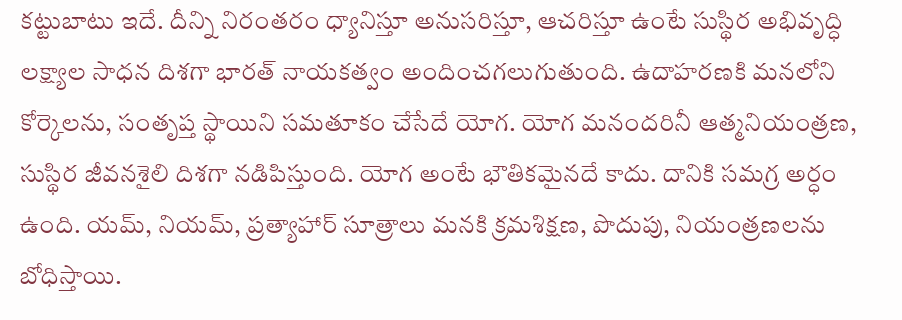కట్టుబాటు ఇదే. దీన్ని నిరంతరం ధ్యానిస్తూ అనుసరిస్తూ, ఆచరిస్తూ ఉంటే సుస్థిర అభివృద్ధి లక్ష్యాల సాధన దిశగా భారత్ నాయకత్వం అందించగలుగుతుంది. ఉదాహరణకి మనలోని కోర్కెలను, సంతృప్త స్థాయిని సమతూకం చేసేదే యోగ. యోగ మనందరినీ ఆత్మనియంత్రణ, సుస్థిర జీవనశైలి దిశగా నడిపిస్తుంది. యోగ అంటే భౌతికమైనదే కాదు. దానికి సమగ్ర అర్ధం ఉంది. యమ్, నియమ్, ప్రత్యాహార్ సూత్రాలు మనకి క్రమశిక్షణ, పొదుపు, నియంత్రణలను బోధిస్తాయి.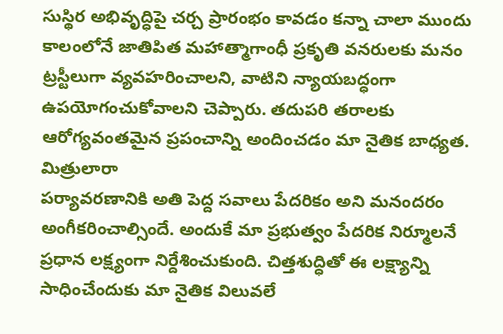సుస్థిర అభివృద్ధిపై చర్చ ప్రారంభం కావడం కన్నా చాలా ముందు కాలంలోనే జాతిపిత మహాత్మాగాంధీ ప్రకృతి వనరులకు మనం ట్రస్టీలుగా వ్యవహరించాలని, వాటిని న్యాయబద్ధంగా ఉపయోగంచుకోవాలని చెప్పారు. తదుపరి తరాలకు ఆరోగ్యవంతమైన ప్రపంచాన్ని అందించడం మా నైతిక బాధ్యత.
మిత్రులారా
పర్యావరణానికి అతి పెద్ద సవాలు పేదరికం అని మనందరం అంగీకరించాల్సిందే. అందుకే మా ప్రభుత్వం పేదరిక నిర్మూలనే ప్రధాన లక్ష్యంగా నిర్దేశించుకుంది. చిత్తశుద్ధితో ఈ లక్ష్యాన్ని సాధించేందుకు మా నైతిక విలువలే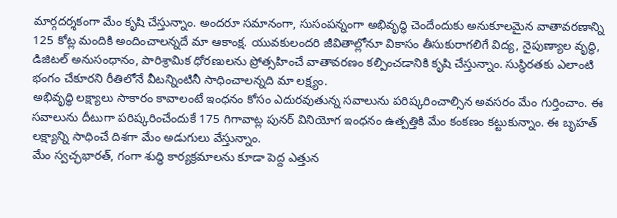మార్గదర్శకంగా మేం కృషి చేస్తున్నాం. అందరూ సమానంగా, సుసంపన్నంగా అభివృద్ధి చెందేందుకు అనుకూలమైన వాతావరణాన్ని 125 కోట్ల మందికి అందించాలన్నదే మా ఆకాంక్ష. యువకులందరి జీవితాల్లోనూ వికాసం తీసుకురాగలిగే విద్య, నైపుణ్యాల వృద్ధి, డిజిటల్ అనుసంధానం, పారిశ్రామిక ధోరణులను ప్రోత్సహించే వాతావరణం కల్పించడానికి కృషి చేస్తున్నాం. సుస్థిరతకు ఎలాంటి భంగం చేకూరని రీతిలోనే వీటన్నింటినీ సాధించాలన్నది మా లక్ష్యం.
అభివృద్ధి లక్ష్యాలు సాకారం కావాలంటే ఇంధనం కోసం ఎదురవుతున్న సవాలును పరిష్కరించాల్సిన అవసరం మేం గుర్తించాం. ఈ సవాలును దీటుగా పరిష్కరించేందుకే 175 గిగావాట్ల పునర్ వినియోగ ఇంధనం ఉత్పత్తికి మేం కంకణం కట్టుకున్నాం. ఈ బృహత్ లక్ష్యాన్ని సాధించే దిశగా మేం అడుగులు వేస్తున్నాం.
మేం స్వచ్ఛభారత్, గంగా శుద్ధి కార్యక్రమాలను కూడా పెద్ద ఎత్తున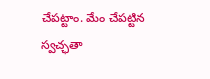చేపట్టాం. మేం చేపట్టిన స్వచ్ఛతా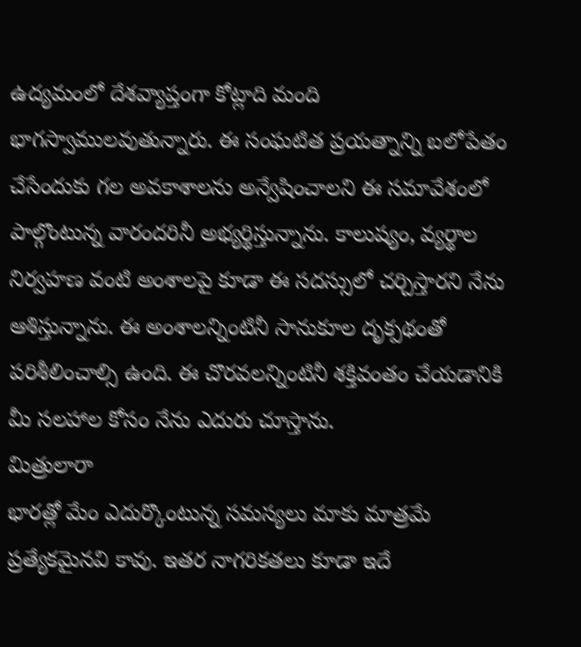ఉద్యమంలో దేశవ్యాప్తంగా కోట్లాది మంది భాగస్వాములవుతున్నారు. ఈ సంఘటిత ప్రయత్నాన్ని బలోపేతం చేసేందుకు గల అవకాశాలను అన్వేషించాలని ఈ సమావేశంలో పాల్గొంటున్న వారందరినీ అభ్యర్థిస్తున్నాను. కాలుష్యం, వ్యర్థాల నిర్వహణ వంటి అంశాలపై కూడా ఈ సదస్సులో చర్చిస్తారని నేను ఆశిస్తున్నాను. ఈ అంశాలన్నింటినీ సానుకూల దృక్పథంతో పరిశీలించాల్సి ఉంది. ఈ చొరవలన్నింటినీ శక్తివంతం చేయడానికి మీ సలహాల కోసం నేను ఎదురు చూస్తాను.
మిత్రులారా
భారత్లో మేం ఎదుర్కొంటున్న సమస్యలు మాకు మాత్రమే ప్రత్యేకమైనవి కావు. ఇతర నాగరికతలు కూడా ఇదే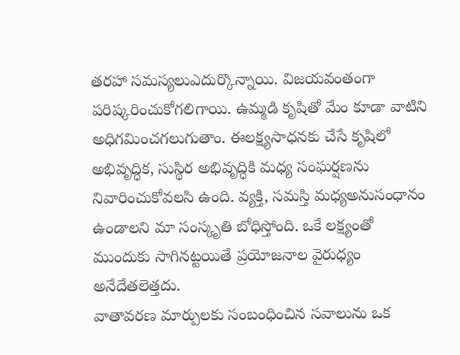తరహా సమస్యలుఎదుర్కొన్నాయి. విజయవంతంగా పరిష్కరించుకోగలిగాయి. ఉమ్మడి కృషితో మేం కూడా వాటిని అధిగమించగలుగుతాం. ఈలక్ష్యసాధనకు చేసే కృషిలో అభివృద్ధిక, సుస్థిర అభివృద్ధికి మధ్య సంఘర్షణను నివారించుకోవలసి ఉంది. వ్యక్తి, సమస్తి మధ్యఅనుసంధానం ఉండాలని మా సంస్కృతి బోధిస్తోంది. ఒకే లక్ష్యంతో ముందుకు సాగినట్టయితే ప్రయోజనాల వైరుధ్యం అనేదేతలెత్తదు.
వాతావరణ మార్పులకు సంబంధించిన సవాలును ఒక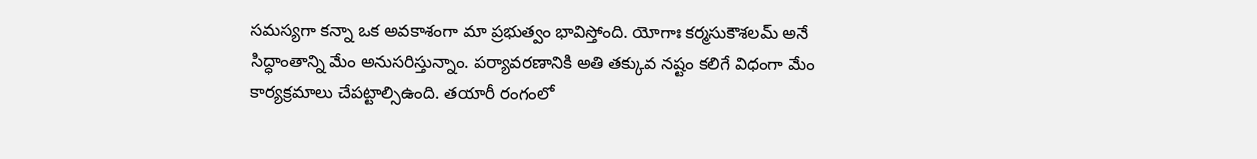సమస్యగా కన్నా ఒక అవకాశంగా మా ప్రభుత్వం భావిస్తోంది. యోగాః కర్మసుకౌశలమ్ అనే సిద్ధాంతాన్ని మేం అనుసరిస్తున్నాం. పర్యావరణానికి అతి తక్కువ నష్టం కలిగే విధంగా మేం కార్యక్రమాలు చేపట్టాల్సిఉంది. తయారీ రంగంలో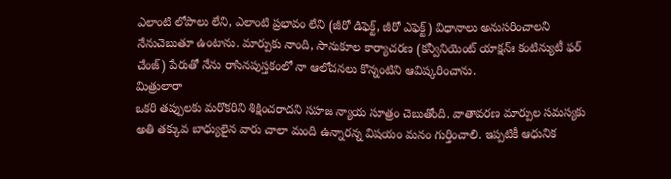ఎలాంటి లోపాలు లేని, ఎలాంటి ప్రభావం లేని (జీరో డిఫెక్ట్, జీరో ఎఫెక్ట్) విధానాలు అనుసరించాలని నేనుచెబుతూ ఉంటాను. మార్పుకు నాంది, సానుకూల కార్యాచరణ (కన్వీనియెంట్ యాక్షన్ః కంటిన్యుటీ ఫర్ చేంజ్) పేరుతో నేను రాసినపుస్తకంలో నా ఆలోచనలు కొన్నంటిని ఆవిష్కరించాను.
మిత్రులారా
ఒకరి తప్పులకు మరొకరిని శిక్షించరాదని సహజ న్యాయ సూత్రం చెబుతోంది. వాతావరణ మార్పుల సమస్యకు అతి తక్కువ బాధ్యులైన వారు చాలా మంది ఉన్నారన్న విషయం మనం గుర్తించాలి. ఇప్పటికీ ఆధునిక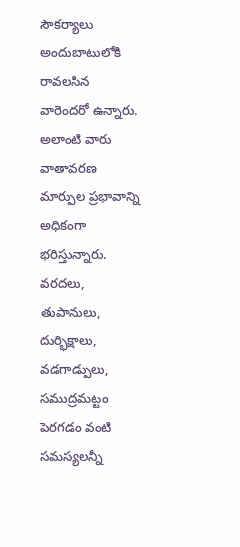సౌకర్యాలు అందుబాటులోకి రావలసిన వారెందరో ఉన్నారు. అలాంటి వారు వాతావరణ మార్పుల ప్రభావాన్ని అధికంగా భరిస్తున్నారు. వరదలు, తుపానులు, దుర్భిక్షాలు, వడగాడ్పులు, సముద్రమట్టం పెరగడం వంటి సమస్యలన్నీ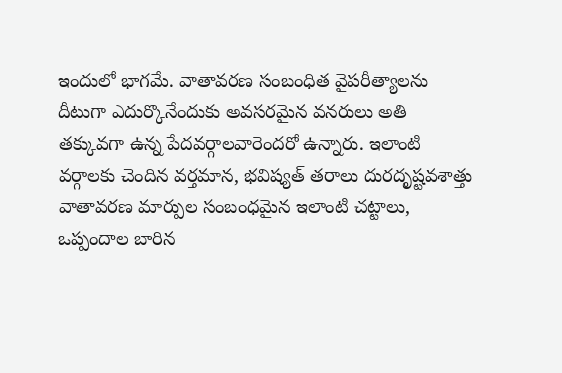ఇందులో భాగమే. వాతావరణ సంబంధిత వైపరీత్యాలను దీటుగా ఎదుర్కొనేందుకు అవసరమైన వనరులు అతి తక్కువగా ఉన్న పేదవర్గాలవారెందరో ఉన్నారు. ఇలాంటి వర్గాలకు చెందిన వర్తమాన, భవిష్యత్ తరాలు దురదృష్టవశాత్తు వాతావరణ మార్పుల సంబంధమైన ఇలాంటి చట్టాలు, ఒప్పందాల బారిన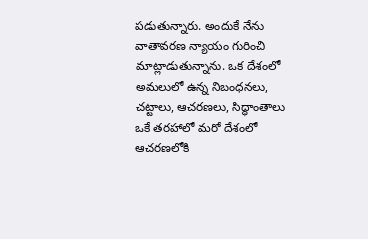పడుతున్నారు. అందుకే నేను వాతావరణ న్యాయం గురించి మాట్లాడుతున్నాను. ఒక దేశంలో అమలులో ఉన్న నిబంధనలు, చట్టాలు, ఆచరణలు, సిద్ధాంతాలు ఒకే తరహాలో మరో దేశంలో ఆచరణలోకి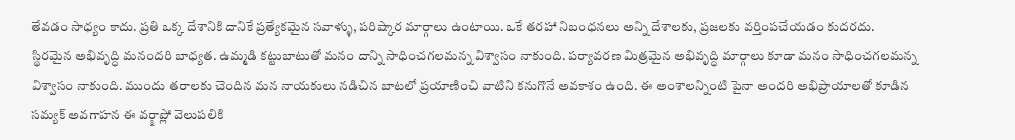తేవడం సాధ్యం కాదు. ప్రతి ఒక్క దేశానికి దానికే ప్రత్యేకమైన సవాళ్ళు, పరిష్కార మార్గాలు ఉంటాయి. ఒకే తరహా నిబంధనలు అన్ని దేశాలకు, ప్రజలకు వర్తింపచేయడం కుదరదు.
స్థిరమైన అభివృద్ధి మనందరి బాధ్యత. ఉమ్మడి కట్టుబాటుతో మనం దాన్ని సాధించగలమన్న విశ్వాసం నాకుంది. పర్యావరణ మిత్రమైన అభివృద్ధి మార్గాలు కూడా మనం సాధించగలమన్న విశ్వాసం నాకుంది. ముందు తరాలకు చెందిన మన నాయకులు నడిచిన బాటలో ప్రయాణించి వాటిని కనుగొనే అవకాశం ఉంది. ఈ అంశాలన్నింటి పైనా అందరి అభిప్రాయాలతో కూడిన సమ్యక్ అవగాహన ఈ వర్క్షాప్లో వెలుపలికి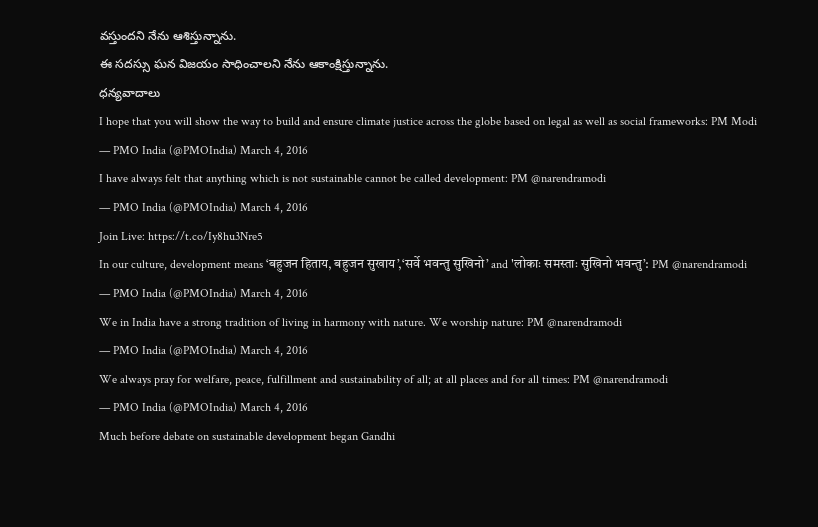వస్తుందని నేను ఆశిస్తున్నాను.
ఈ సదస్సు ఘన విజయం సాధించాలని నేను ఆకాంక్షిస్తున్నాను.
ధన్యవాదాలు
I hope that you will show the way to build and ensure climate justice across the globe based on legal as well as social frameworks: PM Modi
— PMO India (@PMOIndia) March 4, 2016
I have always felt that anything which is not sustainable cannot be called development: PM @narendramodi
— PMO India (@PMOIndia) March 4, 2016
Join Live: https://t.co/Iy8hu3Nre5
In our culture, development means ‘बहुजन हिताय, बहुजन सुखाय’,‘सर्वे भवन्तु सुखिनो’ and 'लोकाः समस्ताः सुखिनो भवन्तु’: PM @narendramodi
— PMO India (@PMOIndia) March 4, 2016
We in India have a strong tradition of living in harmony with nature. We worship nature: PM @narendramodi
— PMO India (@PMOIndia) March 4, 2016
We always pray for welfare, peace, fulfillment and sustainability of all; at all places and for all times: PM @narendramodi
— PMO India (@PMOIndia) March 4, 2016
Much before debate on sustainable development began Gandhi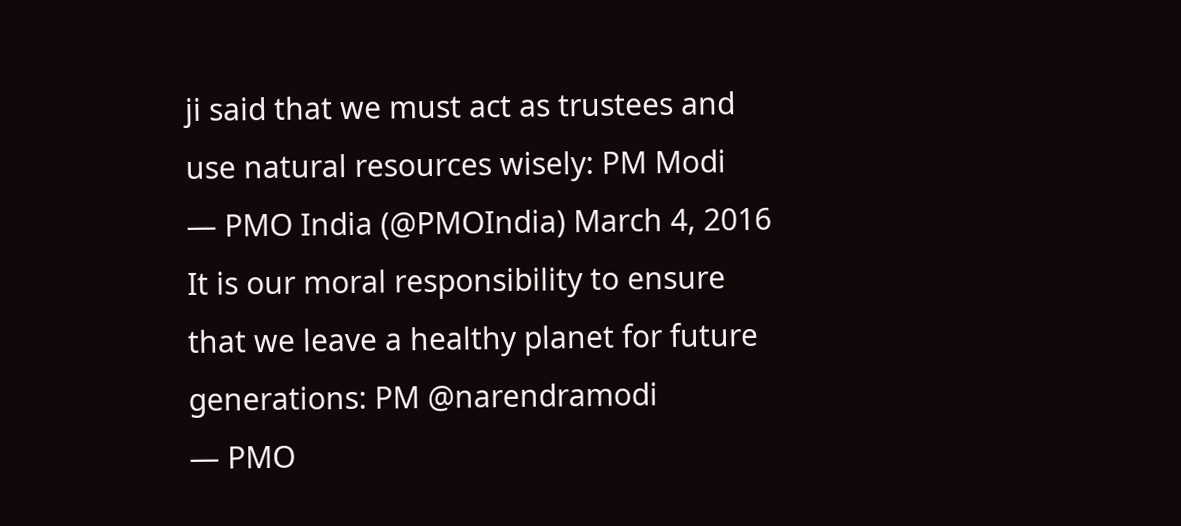ji said that we must act as trustees and use natural resources wisely: PM Modi
— PMO India (@PMOIndia) March 4, 2016
It is our moral responsibility to ensure that we leave a healthy planet for future generations: PM @narendramodi
— PMO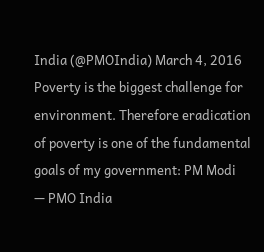India (@PMOIndia) March 4, 2016
Poverty is the biggest challenge for environment. Therefore eradication of poverty is one of the fundamental goals of my government: PM Modi
— PMO India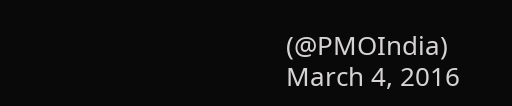(@PMOIndia) March 4, 2016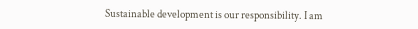Sustainable development is our responsibility. I am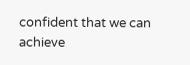confident that we can achieve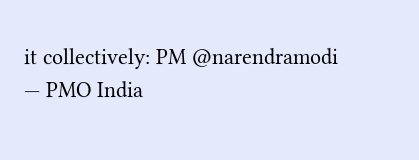it collectively: PM @narendramodi
— PMO India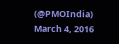(@PMOIndia) March 4, 2016